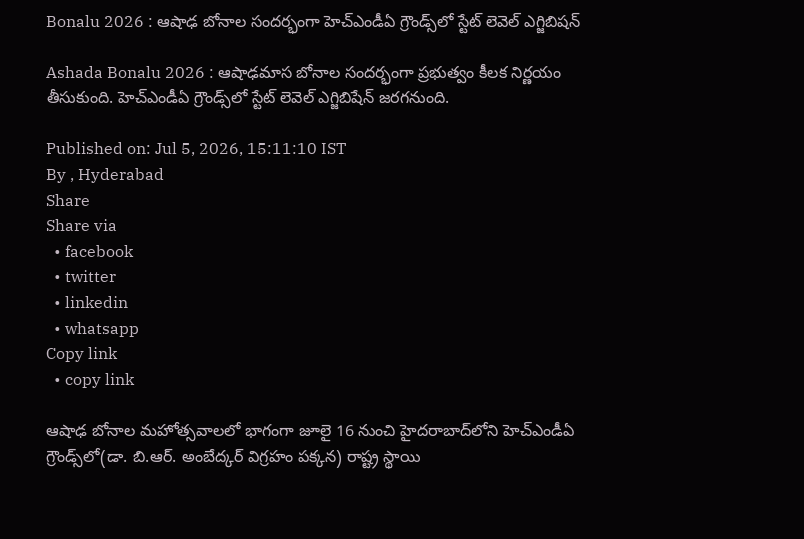Bonalu 2026 : ఆషాఢ బోనాల సందర్భంగా హెచ్‌ఎండీఏ గ్రౌండ్స్‌లో స్టేట్ లెవెల్ ఎగ్జిబిషన్

Ashada Bonalu 2026 : ఆషాఢమాస బోనాల సందర్భంగా ప్రభుత్వం కీలక నిర్ణయం తీసుకుంది. హెచ్‌ఎండీఏ గ్రౌండ్స్‌లో స్టేట్ లెవెల్ ఎగ్జిబిషేన్ జరగనుంది.

Published on: Jul 5, 2026, 15:11:10 IST
By , Hyderabad
Share
Share via
  • facebook
  • twitter
  • linkedin
  • whatsapp
Copy link
  • copy link

ఆషాఢ బోనాల మహోత్సవాలలో భాగంగా జూలై 16 నుంచి హైదరాబాద్‌లోని హెచ్‌ఎండీఏ గ్రౌండ్స్‌లో(డా. బి.ఆర్. అంబేద్కర్ విగ్రహం పక్కన) రాష్ట్ర స్థాయి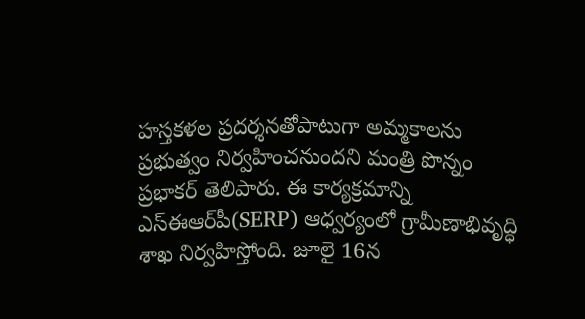హస్తకళల ప్రదర్శనతోపాటుగా అమ్మకాలను ప్రభుత్వం నిర్వహించనుందని మంత్రి పొన్నం ప్రభాకర్ తెలిపారు. ఈ కార్యక్రమాన్ని ఎస్‌ఈఆర్‌పీ(SERP) ఆధ్వర్యంలో గ్రామీణాభివృద్ధి శాఖ నిర్వహిస్తోంది. జూలై 16న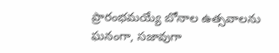ప్రారంభమయ్యే బోనాల ఉత్సవాలను ఘనంగా, సజావుగా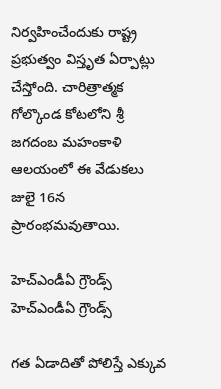నిర్వహించేందుకు రాష్ట్ర ప్రభుత్వం విస్తృత ఏర్పాట్లు చేస్తోంది. చారిత్రాత్మక గోల్కొండ కోటలోని శ్రీ జగదంబ మహంకాళి ఆలయంలో ఈ వేడుకలు జులై 16న ప్రారంభమవుతాయి.

హెచ్ఎండీఏ గ్రౌండ్స్
హెచ్ఎండీఏ గ్రౌండ్స్

గత ఏడాదితో పోలిస్తే ఎక్కువ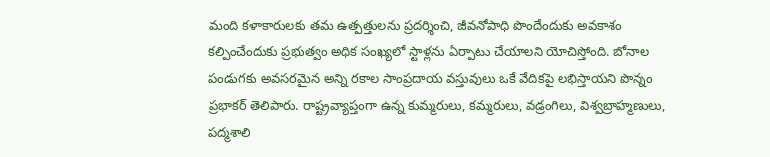మంది కళాకారులకు తమ ఉత్పత్తులను ప్రదర్శించి, జీవనోపాధి పొందేందుకు అవకాశం కల్పించేందుకు ప్రభుత్వం అధిక సంఖ్యలో స్టాళ్లను ఏర్పాటు చేయాలని యోచిస్తోంది. బోనాల పండుగకు అవసరమైన అన్ని రకాల సాంప్రదాయ వస్తువులు ఒకే వేదికపై లభిస్తాయని పొన్నం ప్రభాకర్ తెలిపారు. రాష్ట్రవ్యాప్తంగా ఉన్న కుమ్మరులు, కమ్మరులు, వడ్రంగిలు, విశ్వబ్రాహ్మణులు, పద్మశాలి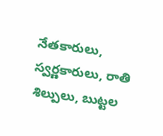నేతకారులు, స్వర్ణకారులు, రాతి శిల్పులు, బుట్టల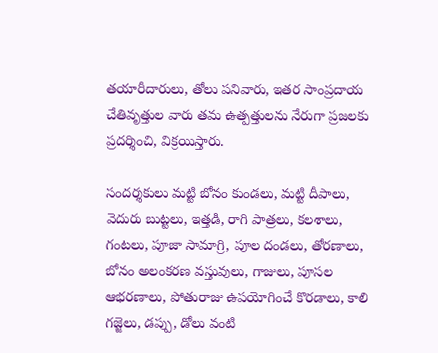తయారీదారులు, తోలు పనివారు, ఇతర సాంప్రదాయ చేతివృత్తుల వారు తమ ఉత్పత్తులను నేరుగా ప్రజలకు ప్రదర్శించి, విక్రయిస్తారు.

సందర్శకులు మట్టి బోనం కుండలు, మట్టి దీపాలు, వెదురు బుట్టలు, ఇత్తడి, రాగి పాత్రలు, కలశాలు, గంటలు, పూజా సామాగ్రి, పూల దండలు, తోరణాలు, బోనం అలంకరణ వస్తువులు, గాజులు, పూసల ఆభరణాలు, పోతురాజు ఉపయోగించే కొరడాలు, కాలి గజ్జెలు, డప్పు, డోలు వంటి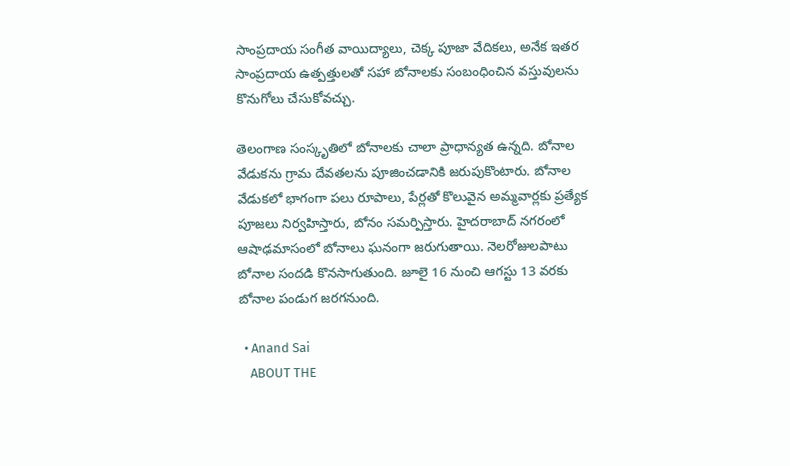సాంప్రదాయ సంగీత వాయిద్యాలు, చెక్క పూజా వేదికలు, అనేక ఇతర సాంప్రదాయ ఉత్పత్తులతో సహా బోనాలకు సంబంధించిన వస్తువులను కొనుగోలు చేసుకోవచ్చు.

తెలంగాణ సంస్కృతిలో బోనాలకు చాలా ప్రాధాన్యత ఉన్నది. బోనాల వేడుకను గ్రామ దేవతలను పూజించడానికి జరుపుకొంటారు. బోనాల వేడుకలో భాగంగా పలు రూపాలు, పేర్లతో కొలువైన అమ్మవార్లకు ప్రత్యేక పూజలు నిర్వహిస్తారు, బోనం సమర్పిస్తారు. హైదరాబాద్ నగరంలో ఆషాఢమాసంలో బోనాలు ఘనంగా జరుగుతాయి. నెలరోజులపాటు బోనాల సందడి కొనసాగుతుంది. జూలై 16 నుంచి ఆగస్టు 13 వరకు బోనాల పండుగ జరగనుంది.

  • Anand Sai
    ABOUT THE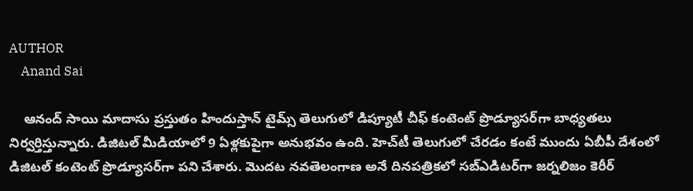AUTHOR
    Anand Sai

    ఆనంద్ సాయి మాదాసు ప్రస్తుతం హిందుస్తాన్ టైమ్స్ తెలుగులో డిప్యూటీ చీఫ్ కంటెంట్ ప్రొడ్యూసర్‌గా బాధ్యతలు నిర్వర్తిస్తున్నారు. డిజిటల్ మీడియాలో 9 ఏళ్లకుపైగా అనుభవం ఉంది. హెచ్‌టీ తెలుగులో చేరడం కంటే ముందు ఏబీపీ దేశంలో డిజిటల్ కంటెంట్ ప్రొడ్యూసర్‌గా పని చేశారు. మెుదట నవతెలంగాణ అనే దినపత్రికలో సబ్ఎడిటర్‌గా జర్నలిజం కెరీర్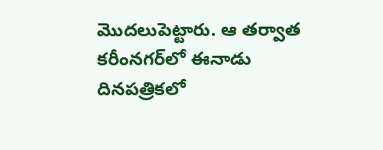మెుదలుపెట్టారు. ఆ తర్వాత కరీంనగర్‌లో ఈనాడు దినపత్రికలో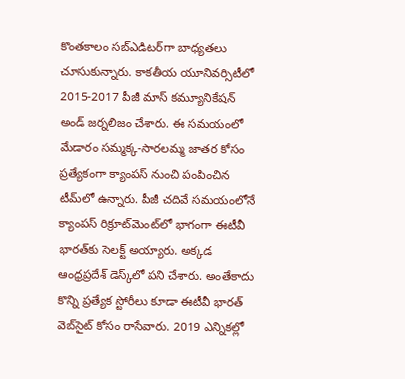కొంతకాలం సబ్‌ఎడిటర్‌గా బాధ్యతలు చూసుకున్నారు. కాకతీయ యూనివర్సిటీలో 2015-2017 పీజీ మాస్ కమ్యూనికేషన్ అండ్ జర్నలిజం చేశారు. ఈ సమయంలో మేడారం సమ్మక్క-సారలమ్మ జాతర కోసం ప్రత్యేకంగా క్యాంపస్ నుంచి పంపించిన టీమ్‌లో ఉన్నారు. పీజీ చదివే సమయంలోనే క్యాంపస్ రిక్రూట్‌మెంట్‌లో భాగంగా ఈటీవీ భారత్‌కు సెలక్ట్ అయ్యారు. అక్కడ ఆంధ్రప్రదేశ్‌ డెస్క్‌లో పని చేశారు. అంతేకాదు కొన్ని ప్రత్యేక స్టోరీలు కూడా ఈటీవీ భారత్ వెబ్‌సైట్ కోసం రాసేవారు. 2019 ఎన్నికల్లో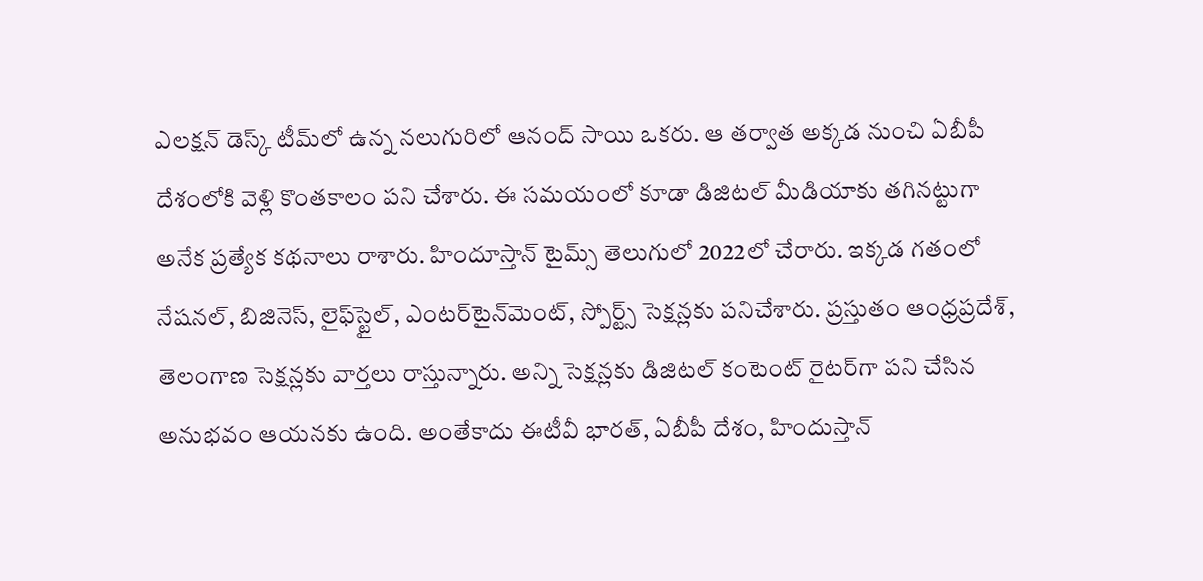ఎలక్షన్ డెస్క్‌ టీమ్‌లో ఉన్న నలుగురిలో ఆనంద్ సాయి ఒకరు. ఆ తర్వాత అక్కడ నుంచి ఏబీపీ దేశంలోకి వెళ్లి కొంతకాలం పని చేశారు. ఈ సమయంలో కూడా డిజిటల్ మీడియాకు తగినట్టుగా అనేక ప్రత్యేక కథనాలు రాశారు. హిందూస్తాన్ టైమ్స్‌ తెలుగులో 2022లో చేరారు. ఇక్కడ గతంలో నేషనల్, బిజినెస్, లైఫ్‌స్టైల్, ఎంటర్‌టైన్‌మెంట్‌, స్పోర్ట్స్‌ సెక్షన్లకు పనిచేశారు. ప్రస్తుతం ఆంధ్రప్రదేశ్, తెలంగాణ సెక్షన్లకు వార్తలు రాస్తున్నారు. అన్ని సెక్షన్లకు డిజిటల్ కంటెంట్ రైటర్‌గా పని చేసిన అనుభవం ఆయనకు ఉంది. అంతేకాదు ఈటీవీ భారత్, ఏబీపీ దేశం, హిందుస్తాన్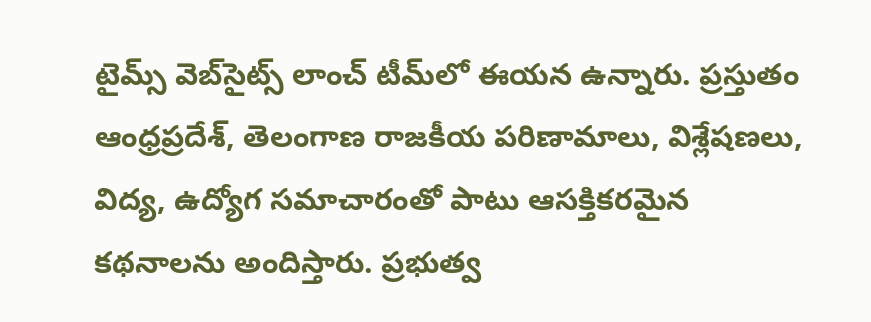టైమ్స్ వెబ్‌సైట్స్ లాంచ్ టీమ్‌లో ఈయన ఉన్నారు. ప్రస్తుతం ఆంధ్రప్రదేశ్, తెలంగాణ రాజకీయ పరిణామాలు, విశ్లేషణలు, విద్య, ఉద్యోగ సమాచారంతో పాటు ఆసక్తికరమైన కథనాలను అందిస్తారు. ప్రభుత్వ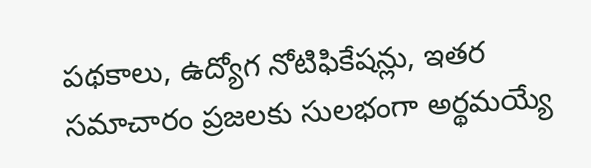పథకాలు, ఉద్యోగ నోటిఫికేషన్లు, ఇతర సమాచారం ప్రజలకు సులభంగా అర్థమయ్యే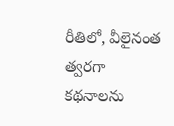రీతిలో, వీలైనంత త్వరగా కథనాలను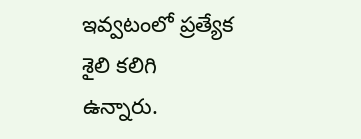ఇవ్వటంలో ప్రత్యేక శైలి కలిగి ఉన్నారు.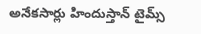అనేకసార్లు హిందుస్తాన్ టైమ్స్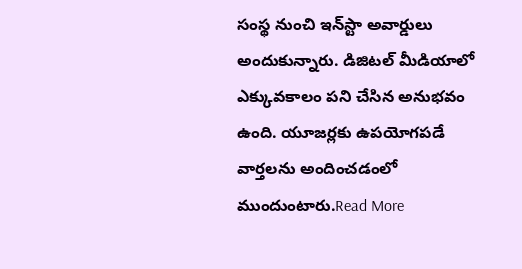సంస్థ నుంచి ఇన్‌స్టా అవార్డులు అందుకున్నారు. డిజిటల్ మీడియాలో ఎక్కువకాలం పని చేసిన అనుభవం ఉంది. యూజర్లకు ఉపయోగపడే వార్తలను అందించడంలో ముందుంటారు.Read More